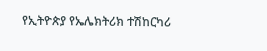የኢትዮጵያ የኤሌክትሪክ ተሽከርካሪ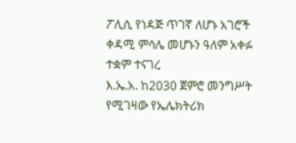ፖሊሲ የነዳጅ ጥገኛ ለሆኑ አገሮች ቀዳሚ ምሳሌ መሆኑን ዓለም አቀፉ ተቋም ተናገረ
እ.ኤ.አ. ከ2030 ጀምሮ መንግሥት የሚገዛው የኤሌክትሪክ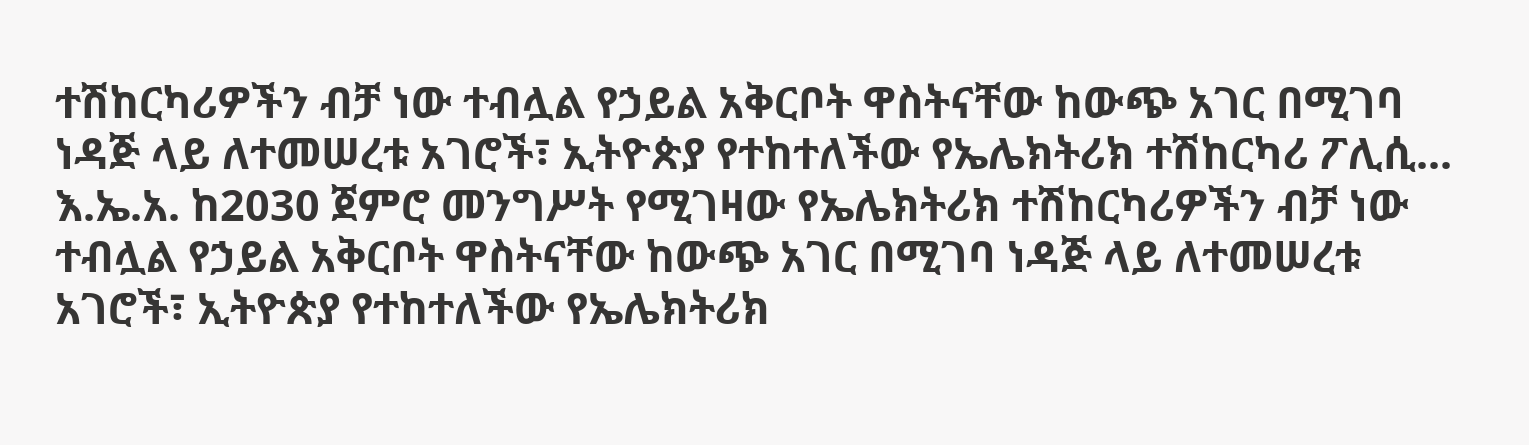ተሽከርካሪዎችን ብቻ ነው ተብሏል የኃይል አቅርቦት ዋስትናቸው ከውጭ አገር በሚገባ ነዳጅ ላይ ለተመሠረቱ አገሮች፣ ኢትዮጵያ የተከተለችው የኤሌክትሪክ ተሽከርካሪ ፖሊሲ...
እ.ኤ.አ. ከ2030 ጀምሮ መንግሥት የሚገዛው የኤሌክትሪክ ተሽከርካሪዎችን ብቻ ነው ተብሏል የኃይል አቅርቦት ዋስትናቸው ከውጭ አገር በሚገባ ነዳጅ ላይ ለተመሠረቱ አገሮች፣ ኢትዮጵያ የተከተለችው የኤሌክትሪክ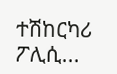ተሽከርካሪ ፖሊሲ...